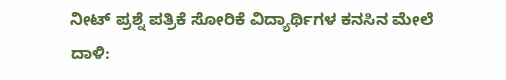ನೀಟ್ ಪ್ರಶ್ನೆ ಪತ್ರಿಕೆ ಸೋರಿಕೆ ವಿದ್ಯಾರ್ಥಿಗಳ ಕನಸಿನ ಮೇಲೆ ದಾಳಿ: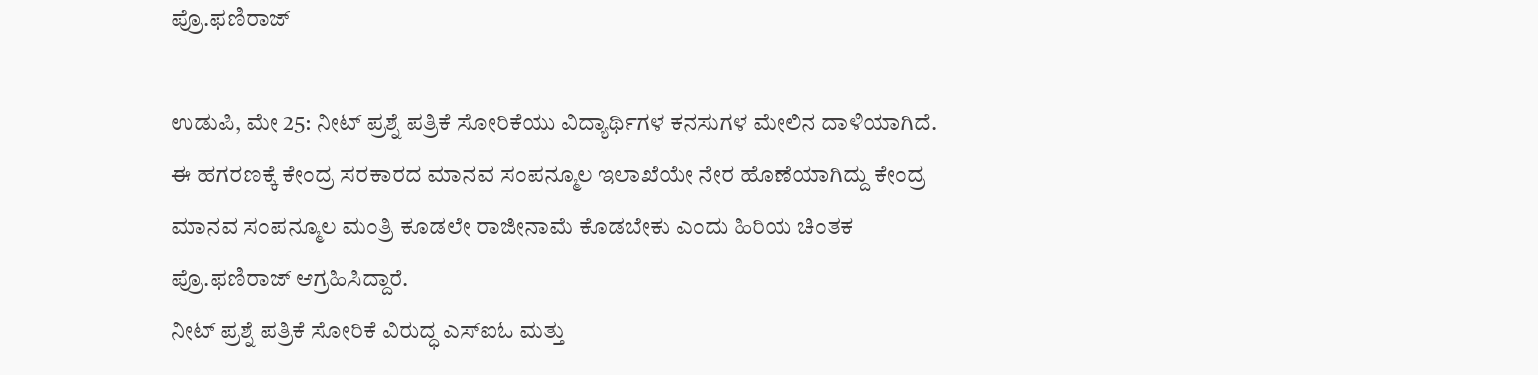ಪ್ರೊ.ಫಣಿರಾಜ್

ಉಡುಪಿ, ಮೇ 25: ನೀಟ್ ಪ್ರಶ್ನೆ ಪತ್ರಿಕೆ ಸೋರಿಕೆಯು ವಿದ್ಯಾರ್ಥಿಗಳ ಕನಸುಗಳ ಮೇಲಿನ ದಾಳಿಯಾಗಿದೆ. ಈ ಹಗರಣಕ್ಕೆ ಕೇಂದ್ರ ಸರಕಾರದ ಮಾನವ ಸಂಪನ್ಮೂಲ ಇಲಾಖೆಯೇ ನೇರ ಹೊಣೆಯಾಗಿದ್ದು ಕೇಂದ್ರ ಮಾನವ ಸಂಪನ್ಮೂಲ ಮಂತ್ರಿ ಕೂಡಲೇ ರಾಜೀನಾಮೆ ಕೊಡಬೇಕು ಎಂದು ಹಿರಿಯ ಚಿಂತಕ ಪ್ರೊ.ಫಣಿರಾಜ್ ಆಗ್ರಹಿಸಿದ್ದಾರೆ.
ನೀಟ್ ಪ್ರಶ್ನೆ ಪತ್ರಿಕೆ ಸೋರಿಕೆ ವಿರುದ್ಧ ಎಸ್ಐಓ ಮತ್ತು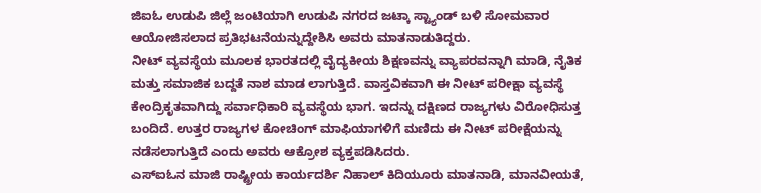ಜಿಐಓ ಉಡುಪಿ ಜಿಲ್ಲೆ ಜಂಟಿಯಾಗಿ ಉಡುಪಿ ನಗರದ ಜಟ್ಕಾ ಸ್ಟ್ಯಾಂಡ್ ಬಳಿ ಸೋಮವಾರ ಆಯೋಜಿಸಲಾದ ಪ್ರತಿಭಟನೆಯನ್ನುದ್ದೇಶಿಸಿ ಅವರು ಮಾತನಾಡುತಿದ್ದರು.
ನೀಟ್ ವ್ಯವಸ್ಥೆಯ ಮೂಲಕ ಭಾರತದಲ್ಲಿ ವೈದ್ಯಕೀಯ ಶಿಕ್ಷಣವನ್ನು ವ್ಯಾಪರವನ್ನಾಗಿ ಮಾಡಿ, ನೈತಿಕ ಮತ್ತು ಸಮಾಜಿಕ ಬದ್ದತೆ ನಾಶ ಮಾಡ ಲಾಗುತ್ತಿದೆ. ವಾಸ್ತವಿಕವಾಗಿ ಈ ನೀಟ್ ಪರೀಕ್ಷಾ ವ್ಯವಸ್ಥೆ ಕೇಂದ್ರಿಕೃತವಾಗಿದ್ದು ಸರ್ವಾಧಿಕಾರಿ ವ್ಯವಸ್ಥೆಯ ಭಾಗ. ಇದನ್ನು ದಕ್ಷಿಣದ ರಾಜ್ಯಗಳು ವಿರೋಧಿಸುತ್ತ ಬಂದಿದೆ. ಉತ್ತರ ರಾಜ್ಯಗಳ ಕೋಚಿಂಗ್ ಮಾಫಿಯಾಗಳಿಗೆ ಮಣಿದು ಈ ನೀಟ್ ಪರೀಕ್ಷೆಯನ್ನು ನಡೆಸಲಾಗುತ್ತಿದೆ ಎಂದು ಅವರು ಆಕ್ರೋಶ ವ್ಯಕ್ತಪಡಿಸಿದರು.
ಎಸ್ಐಓನ ಮಾಜಿ ರಾಷ್ಟ್ರೀಯ ಕಾರ್ಯದರ್ಶಿ ನಿಹಾಲ್ ಕಿದಿಯೂರು ಮಾತನಾಡಿ, ಮಾನವೀಯತೆ,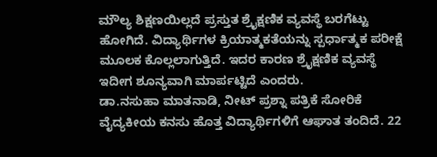ಮೌಲ್ಯ ಶಿಕ್ಷಣಯಿಲ್ಲದೆ ಪ್ರಸ್ತುತ ಶ್ರೈಕ್ಷಣಿಕ ವ್ಯವಸ್ಥೆ ಬರಗೆಟ್ಟು ಹೋಗಿದೆ. ವಿದ್ಯಾರ್ಥಿಗಳ ಕ್ರಿಯಾತ್ಮಕತೆಯನ್ನು ಸ್ಪರ್ಧಾತ್ಮಕ ಪರೀಕ್ಷೆ ಮೂಲಕ ಕೊಲ್ಲಲಾಗುತ್ತಿದೆ. ಇದರ ಕಾರಣ ಶ್ರೈಕ್ಷಣಿಕ ವ್ಯವಸ್ಥೆ ಇದೀಗ ಶೂನ್ಯವಾಗಿ ಮಾರ್ಪಟ್ಟಿದೆ ಎಂದರು.
ಡಾ.ನಸುಹಾ ಮಾತನಾಡಿ, ನೀಟ್ ಪ್ರಶ್ನಾ ಪತ್ರಿಕೆ ಸೋರಿಕೆ ವೈದ್ಯಕೀಯ ಕನಸು ಹೊತ್ತ ವಿದ್ಯಾರ್ಥಿಗಳಿಗೆ ಆಘಾತ ತಂದಿದೆ. 22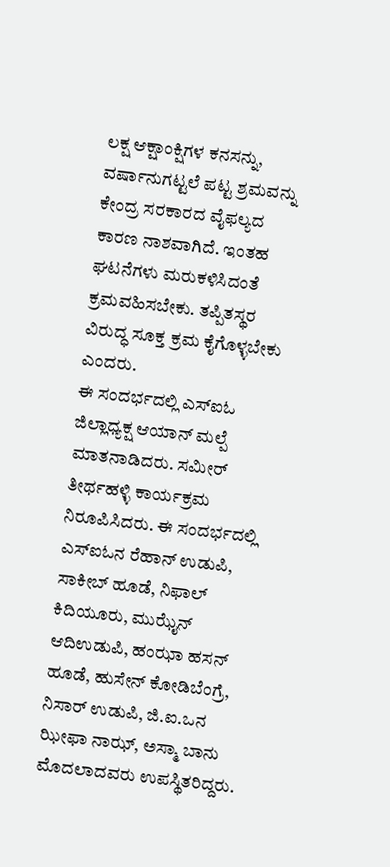ಲಕ್ಷ ಆಕ್ಷಾಂಕ್ಷಿಗಳ ಕನಸನ್ನು, ವರ್ಷಾನುಗಟ್ಟಲೆ ಪಟ್ಟ ಶ್ರಮವನ್ನು ಕೇಂದ್ರ ಸರಕಾರದ ವೈಫಲ್ಯದ ಕಾರಣ ನಾಶವಾಗಿದೆ. ಇಂತಹ ಘಟನೆಗಳು ಮರುಕಳಿಸಿದಂತೆ ಕ್ರಮವಹಿಸಬೇಕು. ತಪ್ಪಿತಸ್ಥರ ವಿರುದ್ಧ ಸೂಕ್ತ ಕ್ರಮ ಕೈಗೊಳ್ಳಬೇಕು ಎಂದರು.
ಈ ಸಂದರ್ಭದಲ್ಲಿ ಎಸ್ಐಓ ಜಿಲ್ಲಾಧ್ಯಕ್ಷ ಆಯಾನ್ ಮಲ್ಪೆ ಮಾತನಾಡಿದರು. ಸಮೀರ್ ತೀರ್ಥಹಳ್ಳಿ ಕಾರ್ಯಕ್ರಮ ನಿರೂಪಿಸಿದರು. ಈ ಸಂದರ್ಭದಲ್ಲಿ ಎಸ್ಐಓನ ರೆಹಾನ್ ಉಡುಪಿ, ಸಾಕೀಬ್ ಹೂಡೆ, ನಿಫಾಲ್ ಕಿದಿಯೂರು, ಮುಝೈನ್ ಆದಿಉಡುಪಿ, ಹಂಝಾ ಹಸನ್ ಹೂಡೆ, ಹುಸೇನ್ ಕೋಡಿಬೆಂಗ್ರೆ, ನಿಸಾರ್ ಉಡುಪಿ, ಜಿ.ಐ.ಒನ ಝೀಫಾ ನಾಝ್, ಅಸ್ಮಾ ಬಾನು ಮೊದಲಾದವರು ಉಪಸ್ಥಿತರಿದ್ದರು.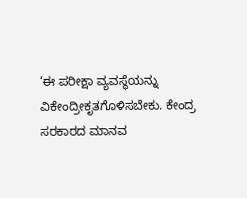‘ಈ ಪರೀಕ್ಷಾ ವ್ಯವಸ್ಥೆಯನ್ನು ವಿಕೇಂದ್ರೀಕೃತಗೊಳಿಸಬೇಕು. ಕೇಂದ್ರ ಸರಕಾರದ ಮಾನವ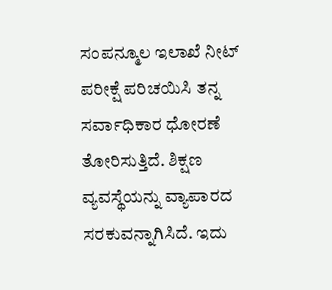ಸಂಪನ್ಮೂಲ ಇಲಾಖೆ ನೀಟ್ ಪರೀಕ್ಷೆ ಪರಿಚಯಿಸಿ ತನ್ನ ಸರ್ವಾಧಿಕಾರ ಧೋರಣೆ ತೋರಿಸುತ್ತಿದೆ. ಶಿಕ್ಷಣ ವ್ಯವಸ್ಥೆಯನ್ನು ವ್ಯಾಪಾರದ ಸರಕುವನ್ನಾಗಿಸಿದೆ. ಇದು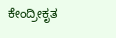ಕೇಂದ್ರೀಕೃತ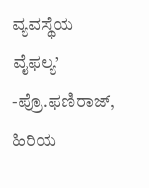ವ್ಯವಸ್ಥೆಯ ವೈಫಲ್ಯ’
-ಪ್ರೊ.ಫಣಿರಾಜ್, ಹಿರಿಯ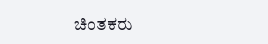ಚಿಂತಕರು